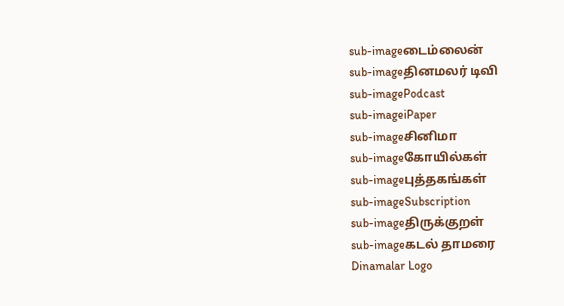sub-imageடைம்லைன்
sub-imageதினமலர் டிவி
sub-imagePodcast
sub-imageiPaper
sub-imageசினிமா
sub-imageகோயில்கள்
sub-imageபுத்தகங்கள்
sub-imageSubscription
sub-imageதிருக்குறள்
sub-imageகடல் தாமரை
Dinamalar Logo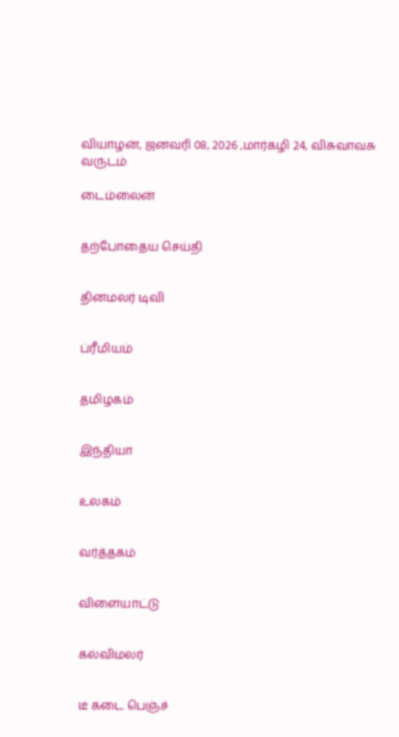வியாழன், ஜனவரி 08, 2026 ,மார்கழி 24, விசுவாவசு வருடம்

டைம்லைன்


தற்போதைய செய்தி


தினமலர் டிவி


ப்ரீமியம்


தமிழகம்


இந்தியா


உலகம்


வர்த்தகம்


விளையாட்டு


கல்விமலர்


டீ கடை பெஞ்ச்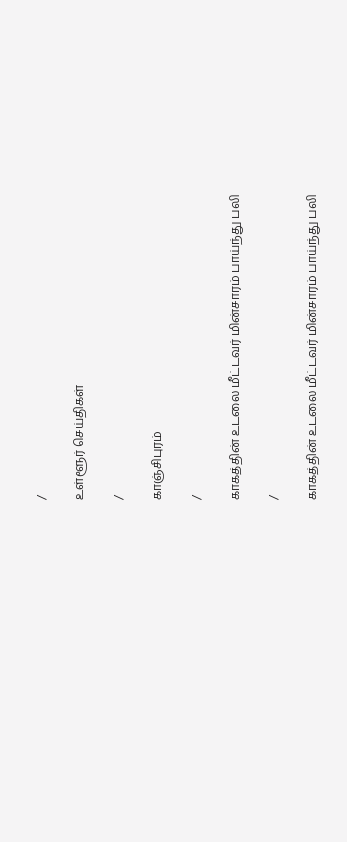/

உள்ளூர் செய்திகள்

/

காஞ்சிபுரம்

/

காகத்தின் உடலை மீட்டவர் மின்சாரம் பாய்ந்து பலி

/

காகத்தின் உடலை மீட்டவர் மின்சாரம் பாய்ந்து பலி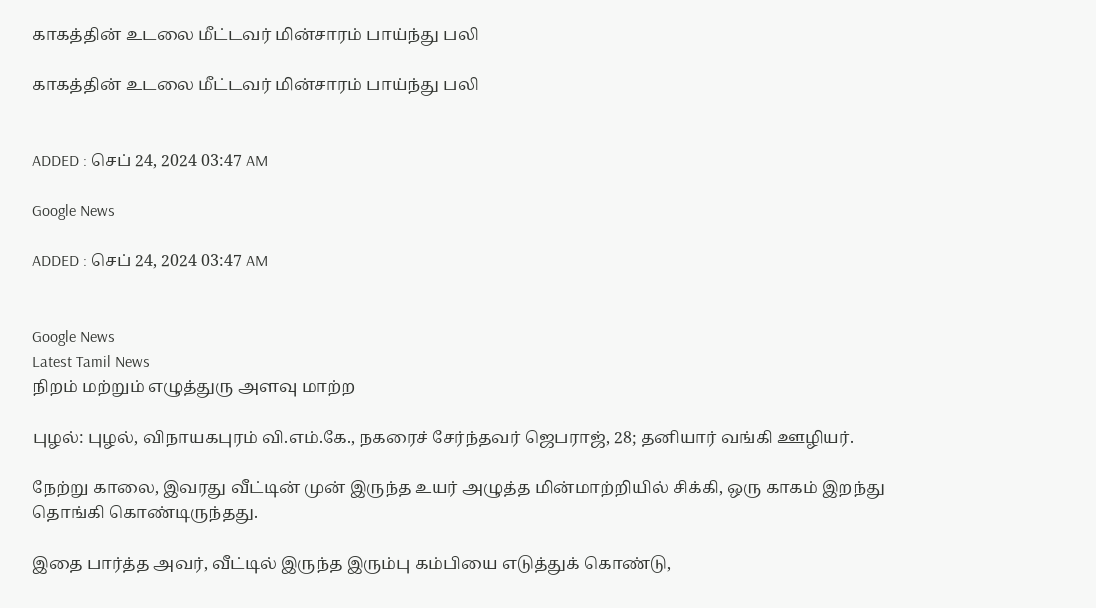காகத்தின் உடலை மீட்டவர் மின்சாரம் பாய்ந்து பலி

காகத்தின் உடலை மீட்டவர் மின்சாரம் பாய்ந்து பலி


ADDED : செப் 24, 2024 03:47 AM

Google News

ADDED : செப் 24, 2024 03:47 AM


Google News
Latest Tamil News
நிறம் மற்றும் எழுத்துரு அளவு மாற்ற

புழல்: புழல், விநாயகபுரம் வி.எம்.கே., நகரைச் சேர்ந்தவர் ஜெபராஜ், 28; தனியார் வங்கி ஊழியர்.

நேற்று காலை, இவரது வீட்டின் முன் இருந்த உயர் அழுத்த மின்மாற்றியில் சிக்கி, ஒரு காகம் இறந்து தொங்கி கொண்டிருந்தது.

இதை பார்த்த அவர், வீட்டில் இருந்த இரும்பு கம்பியை எடுத்துக் கொண்டு,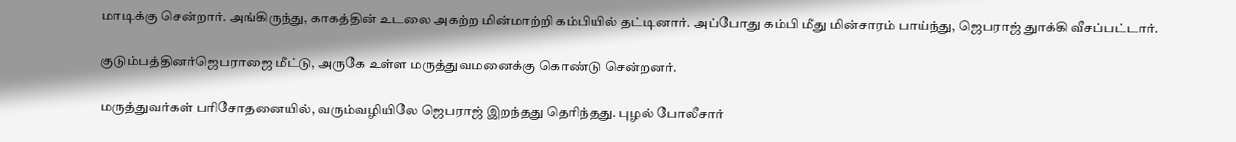மாடிக்கு சென்றார். அங்கிருந்து, காகத்தின் உடலை அகற்ற மின்மாற்றி கம்பியில் தட்டினார். அப்போது கம்பி மீது மின்சாரம் பாய்ந்து, ஜெபராஜ் துாக்கி வீசப்பட்டார்.

குடும்பத்தினர்ஜெபராஜை மீட்டு, அருகே உள்ள மருத்துவமனைக்கு கொண்டு சென்றனர்.

மருத்துவர்கள் பரிசோதனையில், வரும்வழியிலே ஜெபராஜ் இறந்தது தெரிந்தது. புழல் போலீசார்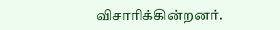விசாரிக்கின்றனர்.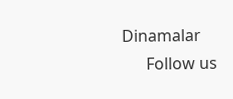Dinamalar
      Follow us